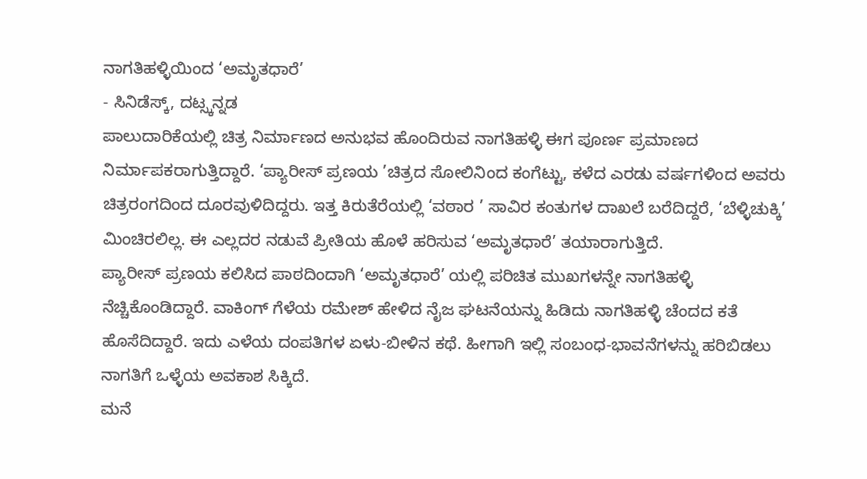ನಾಗತಿಹಳ್ಳಿಯಿಂದ ‘ಅಮೃತಧಾರೆ’
- ಸಿನಿಡೆಸ್ಕ್, ದಟ್ಸ್ಕನ್ನಡ
ಪಾಲುದಾರಿಕೆಯಲ್ಲಿ ಚಿತ್ರ ನಿರ್ಮಾಣದ ಅನುಭವ ಹೊಂದಿರುವ ನಾಗತಿಹಳ್ಳಿ ಈಗ ಪೂರ್ಣ ಪ್ರಮಾಣದ ನಿರ್ಮಾಪಕರಾಗುತ್ತಿದ್ದಾರೆ. ‘ಪ್ಯಾರೀಸ್ ಪ್ರಣಯ ’ಚಿತ್ರದ ಸೋಲಿನಿಂದ ಕಂಗೆಟ್ಟು, ಕಳೆದ ಎರಡು ವರ್ಷಗಳಿಂದ ಅವರು ಚಿತ್ರರಂಗದಿಂದ ದೂರವುಳಿದಿದ್ದರು. ಇತ್ತ ಕಿರುತೆರೆಯಲ್ಲಿ ‘ವಠಾರ ’ ಸಾವಿರ ಕಂತುಗಳ ದಾಖಲೆ ಬರೆದಿದ್ದರೆ, ‘ಬೆಳ್ಳಿಚುಕ್ಕಿ’ ಮಿಂಚಿರಲಿಲ್ಲ. ಈ ಎಲ್ಲದರ ನಡುವೆ ಪ್ರೀತಿಯ ಹೊಳೆ ಹರಿಸುವ ‘ಅಮೃತಧಾರೆ’ ತಯಾರಾಗುತ್ತಿದೆ.
ಪ್ಯಾರೀಸ್ ಪ್ರಣಯ ಕಲಿಸಿದ ಪಾಠದಿಂದಾಗಿ ‘ಅಮೃತಧಾರೆ’ ಯಲ್ಲಿ ಪರಿಚಿತ ಮುಖಗಳನ್ನೇ ನಾಗತಿಹಳ್ಳಿ ನೆಚ್ಚಿಕೊಂಡಿದ್ದಾರೆ. ವಾಕಿಂಗ್ ಗೆಳೆಯ ರಮೇಶ್ ಹೇಳಿದ ನೈಜ ಘಟನೆಯನ್ನು ಹಿಡಿದು ನಾಗತಿಹಳ್ಳಿ ಚೆಂದದ ಕತೆ ಹೊಸೆದಿದ್ದಾರೆ. ಇದು ಎಳೆಯ ದಂಪತಿಗಳ ಏಳು-ಬೀಳಿನ ಕಥೆ. ಹೀಗಾಗಿ ಇಲ್ಲಿ ಸಂಬಂಧ-ಭಾವನೆಗಳನ್ನು ಹರಿಬಿಡಲು ನಾಗತಿಗೆ ಒಳ್ಳೆಯ ಅವಕಾಶ ಸಿಕ್ಕಿದೆ.
ಮನೆ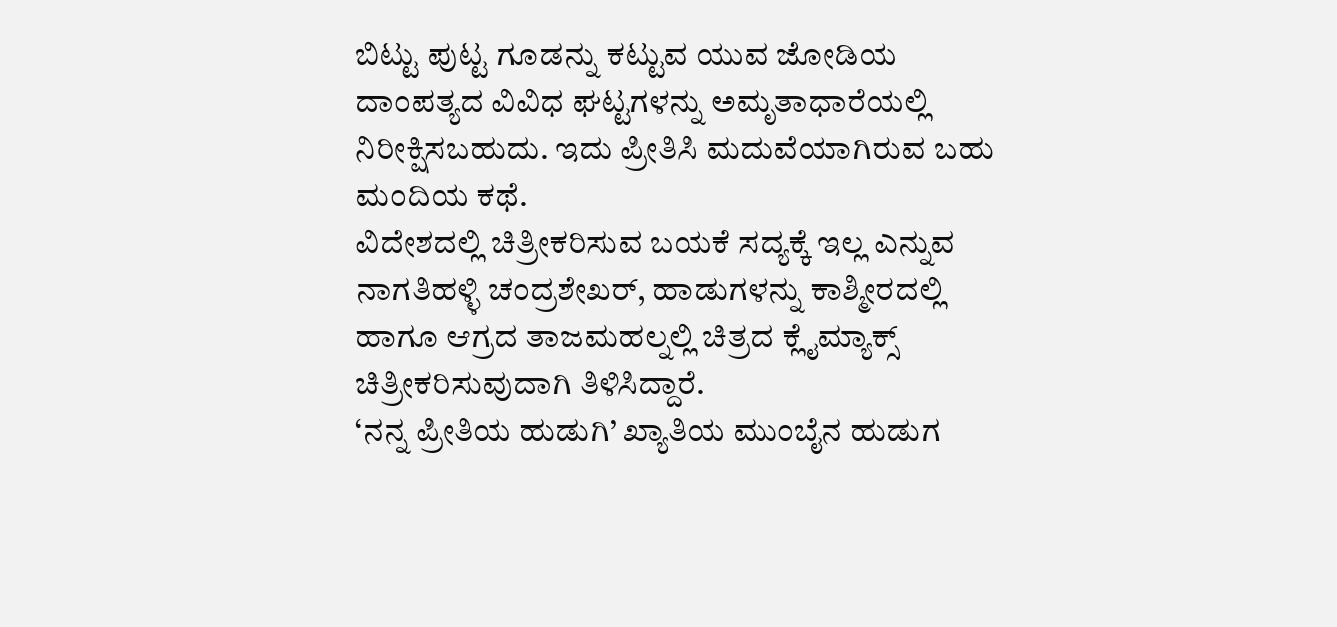ಬಿಟ್ಟು ಪುಟ್ಟ ಗೂಡನ್ನು ಕಟ್ಟುವ ಯುವ ಜೋಡಿಯ ದಾಂಪತ್ಯದ ವಿವಿಧ ಘಟ್ಟಗಳನ್ನು ಅಮೃತಾಧಾರೆಯಲ್ಲಿ ನಿರೀಕ್ಷಿಸಬಹುದು. ಇದು ಪ್ರೀತಿಸಿ ಮದುವೆಯಾಗಿರುವ ಬಹು ಮಂದಿಯ ಕಥೆ.
ವಿದೇಶದಲ್ಲಿ ಚಿತ್ರೀಕರಿಸುವ ಬಯಕೆ ಸದ್ಯಕ್ಕೆ ಇಲ್ಲ ಎನ್ನುವ ನಾಗತಿಹಳ್ಳಿ ಚಂದ್ರಶೇಖರ್, ಹಾಡುಗಳನ್ನು ಕಾಶ್ಮೀರದಲ್ಲಿ ಹಾಗೂ ಆಗ್ರದ ತಾಜಮಹಲ್ನಲ್ಲಿ ಚಿತ್ರದ ಕ್ಲೈಮ್ಯಾಕ್ಸ್ ಚಿತ್ರೀಕರಿಸುವುದಾಗಿ ತಿಳಿಸಿದ್ದಾರೆ.
‘ನನ್ನ ಪ್ರೀತಿಯ ಹುಡುಗಿ’ ಖ್ಯಾತಿಯ ಮುಂಬೈನ ಹುಡುಗ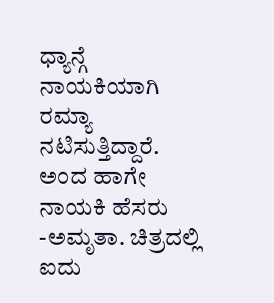ಧ್ಯಾನ್ಗೆ ನಾಯಕಿಯಾಗಿ ರಮ್ಯಾ ನಟಿಸುತ್ತಿದ್ದಾರೆ. ಅಂದ ಹಾಗೇ ನಾಯಕಿ ಹೆಸರು -ಅಮೃತಾ. ಚಿತ್ರದಲ್ಲಿ ಐದು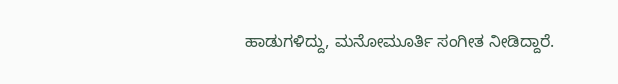ಹಾಡುಗಳಿದ್ದು, ಮನೋಮೂರ್ತಿ ಸಂಗೀತ ನೀಡಿದ್ದಾರೆ.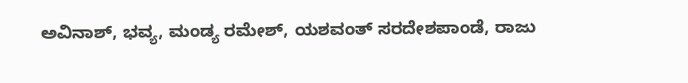ಅವಿನಾಶ್, ಭವ್ಯ, ಮಂಡ್ಯ ರಮೇಶ್, ಯಶವಂತ್ ಸರದೇಶಪಾಂಡೆ, ರಾಜು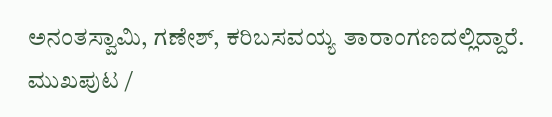ಅನಂತಸ್ವಾಮಿ, ಗಣೇಶ್, ಕರಿಬಸವಯ್ಯ ತಾರಾಂಗಣದಲ್ಲಿದ್ದಾರೆ.
ಮುಖಪುಟ /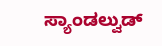ಸ್ಯಾಂಡಲ್ವುಡ್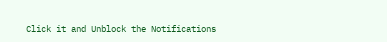Click it and Unblock the Notifications